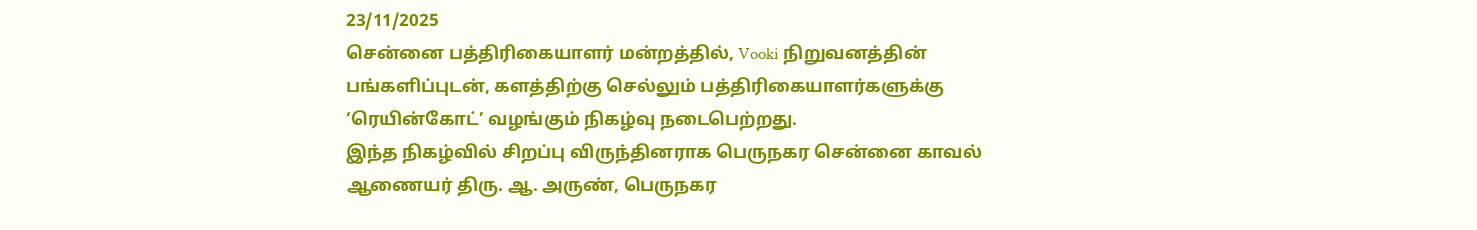23/11/2025
சென்னை பத்திரிகையாளர் மன்றத்தில், Vooki நிறுவனத்தின் பங்களிப்புடன், களத்திற்கு செல்லும் பத்திரிகையாளர்களுக்கு ‘ரெயின்கோட்’ வழங்கும் நிகழ்வு நடைபெற்றது.
இந்த நிகழ்வில் சிறப்பு விருந்தினராக பெருநகர சென்னை காவல் ஆணையர் திரு. ஆ. அருண், பெருநகர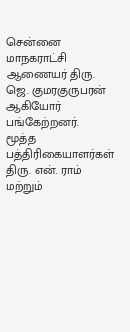சென்னை மாநகராட்சி ஆணையர் திரு. ஜெ. குமரகுருபரன் ஆகியோர் பங்கேற்றனர்.
மூத்த பத்திரிகையாளர்கள் திரு. என். ராம் மற்றும்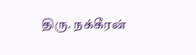திரு. நக்கீரன்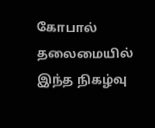கோபால் தலைமையில் இந்த நிகழ்வு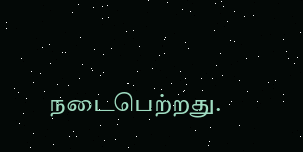நடைபெற்றது.